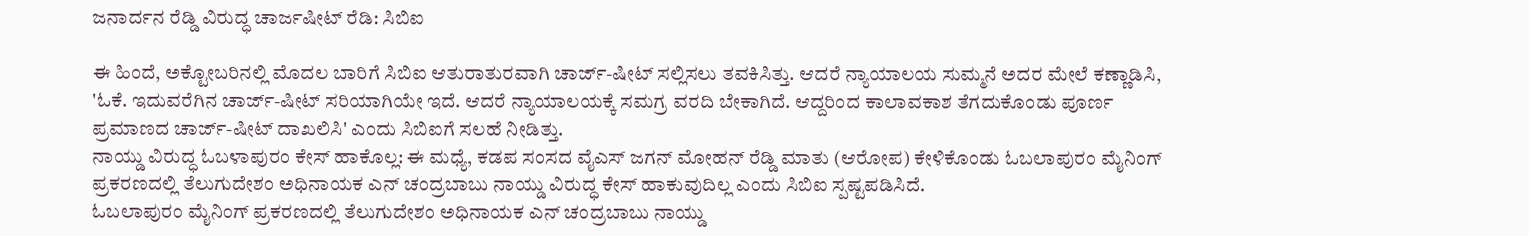ಜನಾರ್ದನ ರೆಡ್ಡಿ ವಿರುದ್ಧ ಚಾರ್ಜಷೀಟ್ ರೆಡಿ: ಸಿಬಿಐ

ಈ ಹಿಂದೆ, ಅಕ್ಟೋಬರಿನಲ್ಲಿ ಮೊದಲ ಬಾರಿಗೆ ಸಿಬಿಐ ಆತುರಾತುರವಾಗಿ ಚಾರ್ಜ್-ಷೀಟ್ ಸಲ್ಲಿಸಲು ತವಕಿಸಿತ್ತು. ಆದರೆ ನ್ಯಾಯಾಲಯ ಸುಮ್ಮನೆ ಅದರ ಮೇಲೆ ಕಣ್ಣಾಡಿಸಿ, 'ಓಕೆ. ಇದುವರೆಗಿನ ಚಾರ್ಜ್-ಷೀಟ್ ಸರಿಯಾಗಿಯೇ ಇದೆ. ಆದರೆ ನ್ಯಾಯಾಲಯಕ್ಕೆ ಸಮಗ್ರ ವರದಿ ಬೇಕಾಗಿದೆ. ಆದ್ದರಿಂದ ಕಾಲಾವಕಾಶ ತೆಗದುಕೊಂಡು ಪೂರ್ಣ ಪ್ರಮಾಣದ ಚಾರ್ಜ್-ಷೀಟ್ ದಾಖಲಿಸಿ' ಎಂದು ಸಿಬಿಐಗೆ ಸಲಹೆ ನೀಡಿತ್ತು.
ನಾಯ್ಡು ವಿರುದ್ಧ ಓಬಳಾಪುರಂ ಕೇಸ್ ಹಾಕೊಲ್ಲ: ಈ ಮಧ್ಯೆ, ಕಡಪ ಸಂಸದ ವೈಎಸ್ ಜಗನ್ ಮೋಹನ್ ರೆಡ್ಡಿ ಮಾತು (ಆರೋಪ) ಕೇಳಿಕೊಂಡು ಓಬಲಾಪುರಂ ಮೈನಿಂಗ್ ಪ್ರಕರಣದಲ್ಲಿ ತೆಲುಗುದೇಶಂ ಅಧಿನಾಯಕ ಎನ್ ಚಂದ್ರಬಾಬು ನಾಯ್ಡು ವಿರುದ್ಧ ಕೇಸ್ ಹಾಕುವುದಿಲ್ಲ ಎಂದು ಸಿಬಿಐ ಸ್ಪಷ್ಟಪಡಿಸಿದೆ.
ಓಬಲಾಪುರಂ ಮೈನಿಂಗ್ ಪ್ರಕರಣದಲ್ಲಿ ತೆಲುಗುದೇಶಂ ಅಧಿನಾಯಕ ಎನ್ ಚಂದ್ರಬಾಬು ನಾಯ್ಡು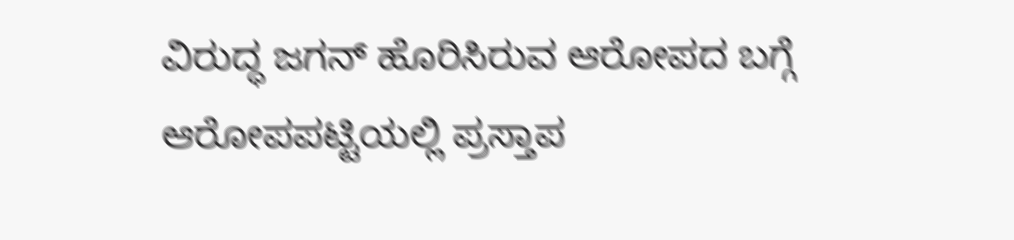ವಿರುದ್ಧ ಜಗನ್ ಹೊರಿಸಿರುವ ಆರೋಪದ ಬಗ್ಗೆ ಆರೋಪಪಟ್ಟಿಯಲ್ಲಿ ಪ್ರಸ್ತಾಪ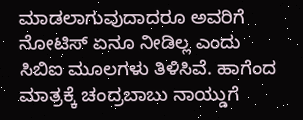ಮಾಡಲಾಗುವುದಾದರೂ ಅವರಿಗೆ ನೋಟಿಸ್ ಏನೂ ನೀಡಿಲ್ಲ ಎಂದು ಸಿಬಿಐ ಮೂಲಗಳು ತಿಳಿಸಿವೆ. ಹಾಗೆಂದ ಮಾತ್ರಕ್ಕೆ ಚಂದ್ರಬಾಬು ನಾಯ್ಡುಗೆ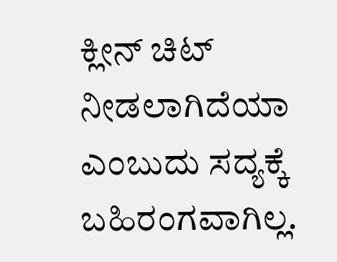ಕ್ಲೀನ್ ಚಿಟ್ ನೀಡಲಾಗಿದೆಯಾ ಎಂಬುದು ಸದ್ಯಕ್ಕೆ ಬಹಿರಂಗವಾಗಿಲ್ಲ.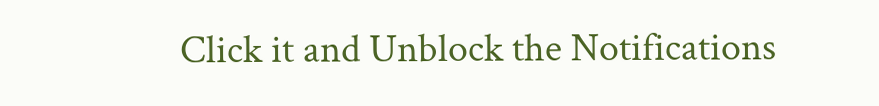Click it and Unblock the Notifications